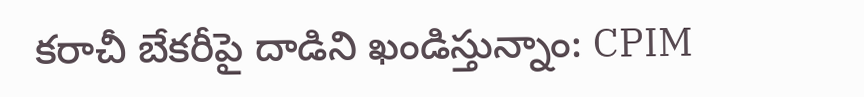కరాచీ బేకరీపై దాడిని ఖండిస్తున్నాం: CPIM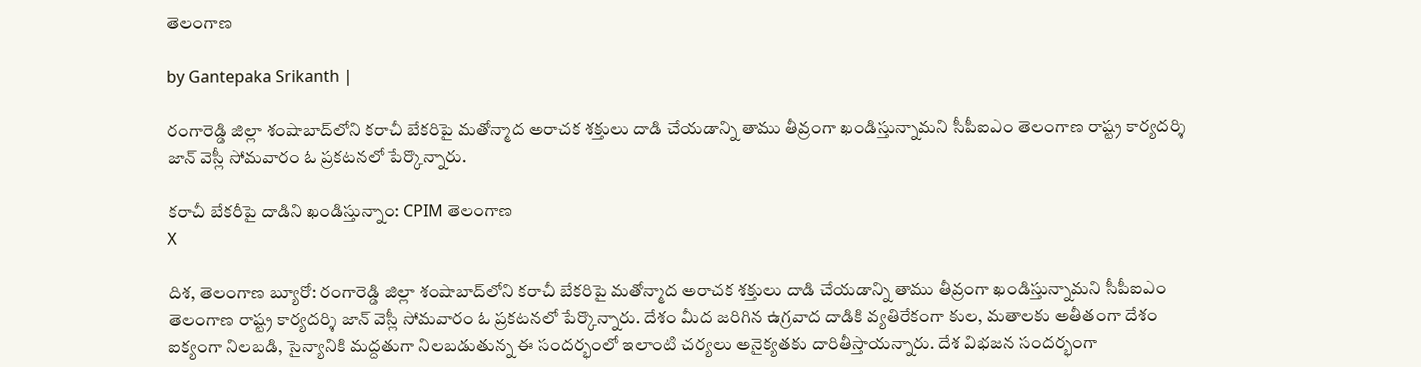తెలంగాణ

by Gantepaka Srikanth |

రంగారెడ్డి జిల్లా శంషాబాద్‌లోని కరాచీ బేకరిపై మతోన్మాద అరాచక శక్తులు దాడి చేయడాన్ని తాము తీవ్రంగా ఖండిస్తున్నామని సీపీఐఎం తెలంగాణ రాష్ట్ర కార్యదర్శి జాన్ వెస్లీ సోమవారం ఓ ప్రకటనలో పేర్కొన్నారు.

కరాచీ బేకరీపై దాడిని ఖండిస్తున్నాం: CPIM తెలంగాణ
X

దిశ, తెలంగాణ బ్యూరో: రంగారెడ్డి జిల్లా శంషాబాద్‌లోని కరాచీ బేకరిపై మతోన్మాద అరాచక శక్తులు దాడి చేయడాన్ని తాము తీవ్రంగా ఖండిస్తున్నామని సీపీఐఎం తెలంగాణ రాష్ట్ర కార్యదర్శి జాన్ వెస్లీ సోమవారం ఓ ప్రకటనలో పేర్కొన్నారు. దేశం మీద జరిగిన ఉగ్రవాద దాడికి వ్యతిరేకంగా కుల, మతాలకు అతీతంగా దేశం ఐక్యంగా నిలబడి, సైన్యానికి మద్దతుగా నిలబడుతున్న ఈ సందర్భంలో ఇలాంటి చర్యలు అనైక్యతకు దారితీస్తాయన్నారు. దేశ విభజన సందర్భంగా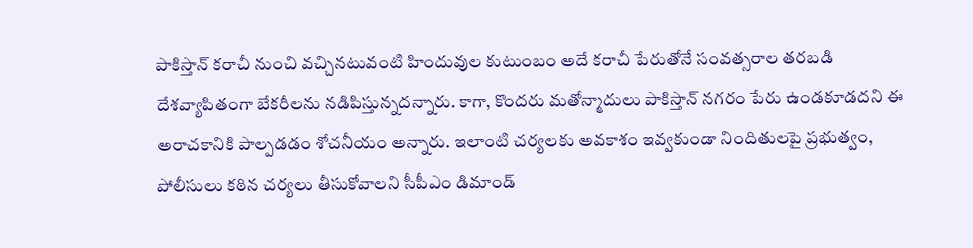పాకిస్తాన్‌ కరాచీ నుంచి వచ్చినటువంటి హిందువుల కుటుంబం అదే కరాచీ పేరుతోనే సంవత్సరాల తరబడి దేశవ్యాపితంగా బేకరీలను నడిపిస్తున్నదన్నారు. కాగా, కొందరు మతోన్మాదులు పాకిస్తాన్‌ నగరం పేరు ఉండకూడదని ఈ అరాచకానికి పాల్పడడం శోచనీయం అన్నారు. ఇలాంటి చర్యలకు అవకాశం ఇవ్వకుండా నిందితులపై ప్రభుత్వం, పోలీసులు కఠిన చర్యలు తీసుకోవాలని సీపీఎం డిమాండ్‌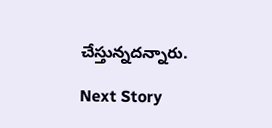చేస్తున్నదన్నారు.

Next Story